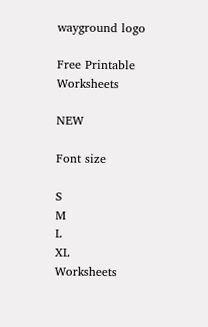wayground logo

Free Printable Worksheets

NEW

Font size

S
M
L
XL
Worksheets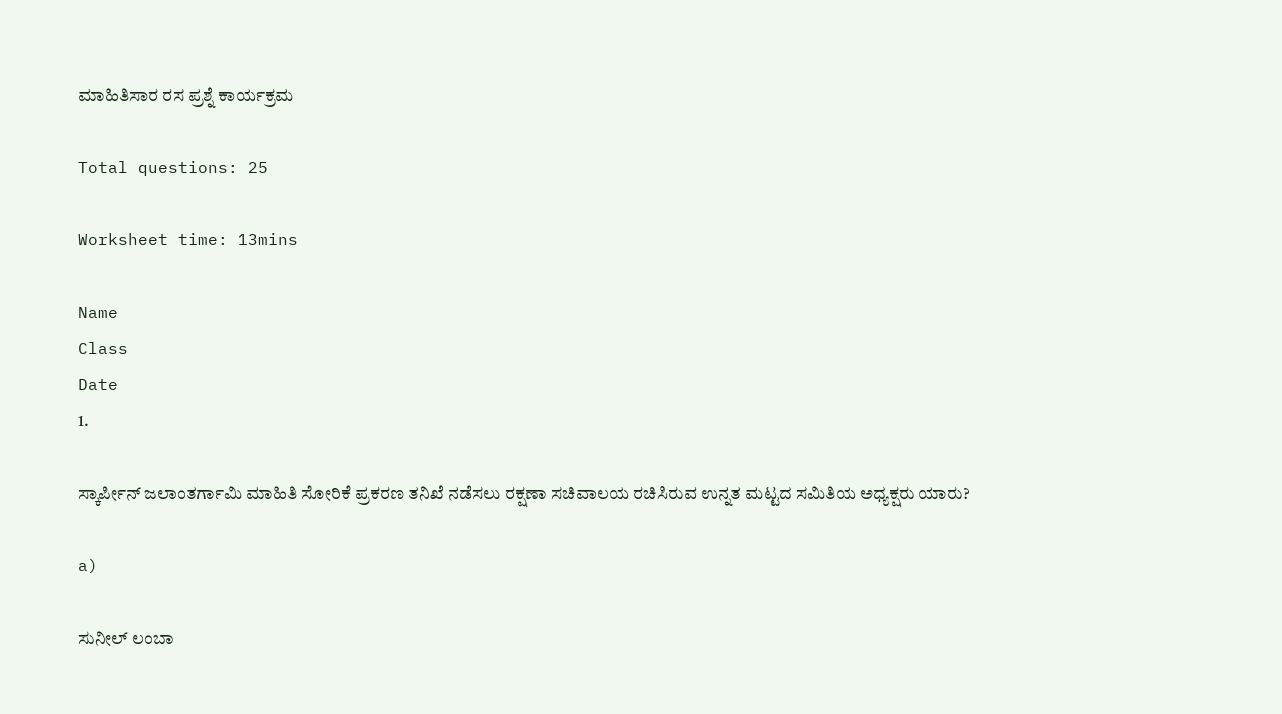ಮಾಹಿತಿಸಾರ ರಸ ಪ್ರಶ್ನೆ ಕಾರ್ಯಕ್ರಮ

Total questions: 25

Worksheet time: 13mins

Name
Class
Date
1.

ಸ್ಕಾರ್ಪೀನ್ ಜಲಾಂತರ್ಗಾಮಿ ಮಾಹಿತಿ ಸೋರಿಕೆ ಪ್ರಕರಣ ತನಿಖೆ ನಡೆಸಲು ರಕ್ಷಣಾ ಸಚಿವಾಲಯ ರಚಿಸಿರುವ ಉನ್ನತ ಮಟ್ಟದ ಸಮಿತಿಯ ಅಧ್ಯಕ್ಷರು ಯಾರು?

a)

ಸುನೀಲ್ ಲಂಬಾ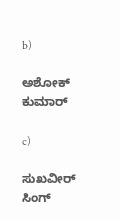b)

ಅಶೋಕ್ ಕುಮಾರ್

c)

ಸುಖವೀರ್ ಸಿಂಗ್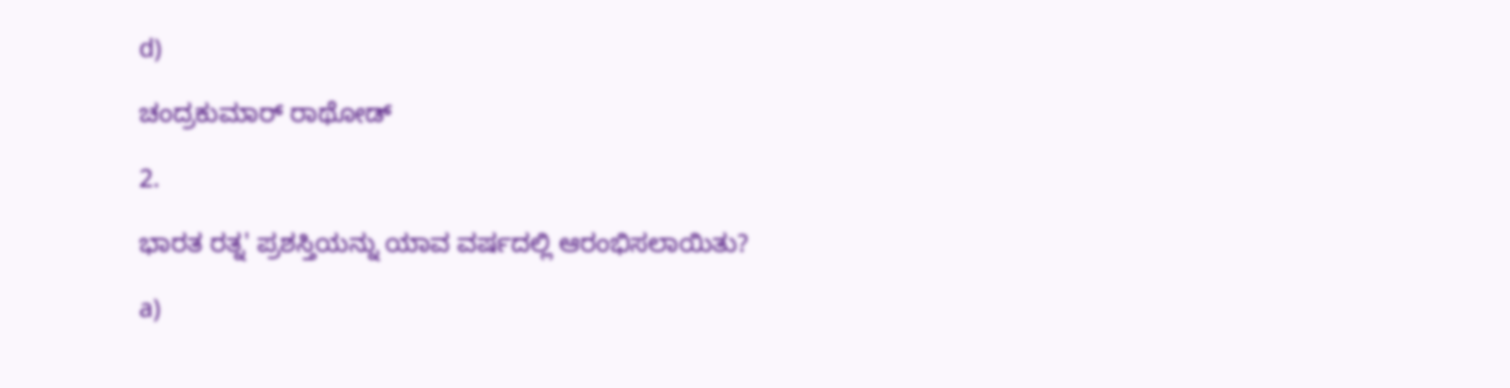d)

ಚಂದ್ರಕುಮಾರ್ ರಾಥೋಡ್

2.

ಭಾರತ ರತ್ನ' ಪ್ರಶಸ್ತಿಯನ್ನು ಯಾವ ವರ್ಷದಲ್ಲಿ ಆರಂಭಿಸಲಾಯಿತು?

a)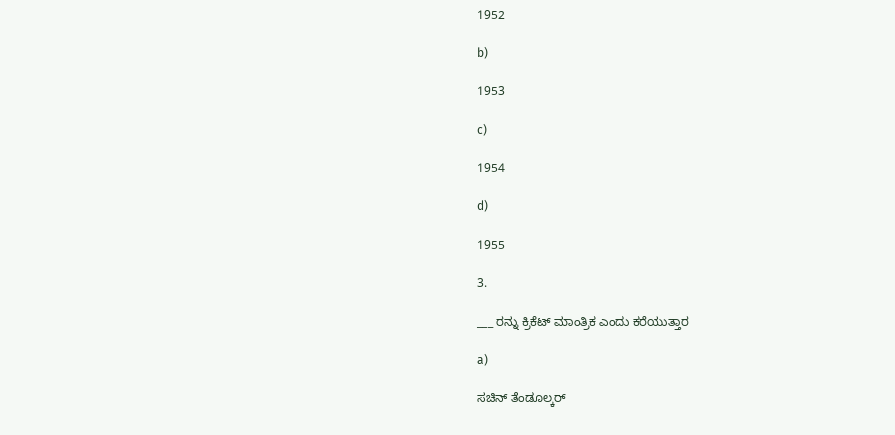1952

b)

1953

c)

1954

d)

1955

3.

___ ರನ್ನು ಕ್ರಿಕೆಟ್ ಮಾಂತ್ರಿಕ ಎಂದು ಕರೆಯುತ್ತಾರ

a)

ಸಚಿನ್ ತೆಂಡೂಲ್ಕರ್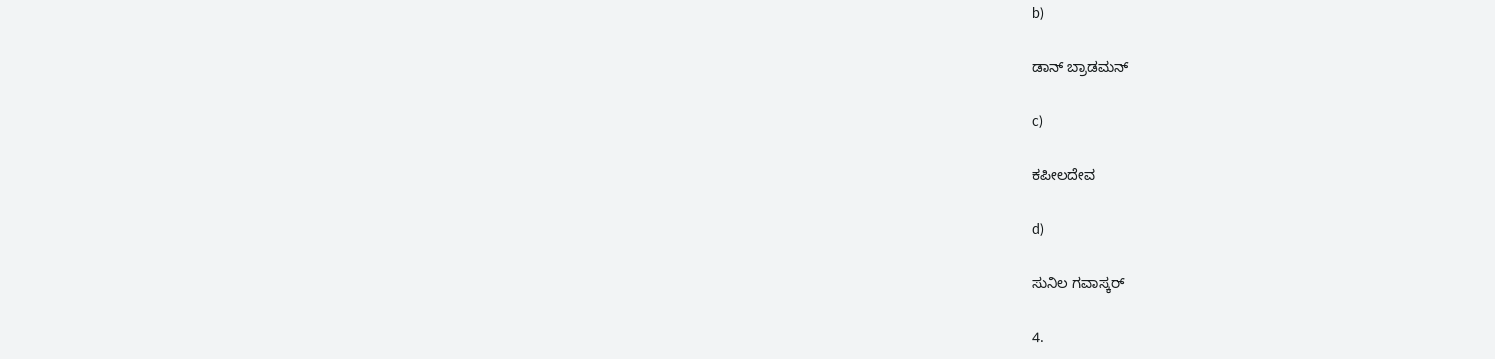b)

ಡಾನ್ ಬ್ರಾಡಮನ್

c)

ಕಪೀಲದೇವ

d)

ಸುನಿಲ ಗವಾಸ್ಕರ್

4.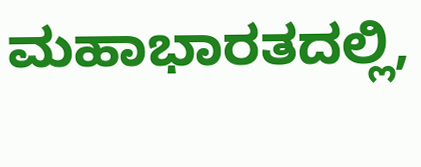ಮಹಾಭಾರತದಲ್ಲಿ,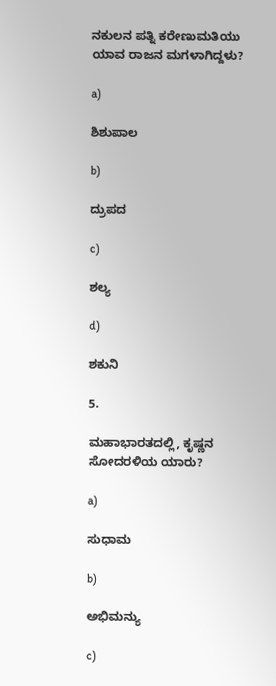ನಕುಲನ ಪತ್ನಿ ಕರೇಣುಮತಿಯು ಯಾವ ರಾಜನ ಮಗಳಾಗಿದ್ದಳು?

a)

ಶಿಶುಪಾಲ

b)

ದ್ರುಪದ

c)

ಶಲ್ಯ

d)

ಶಕುನಿ

5.

ಮಹಾಭಾರತದಲ್ಲಿ, ಕೃಷ್ಣನ ಸೋದರಳಿಯ ಯಾರು?

a)

ಸುಧಾಮ

b)

ಅಭಿಮನ್ಯು

c)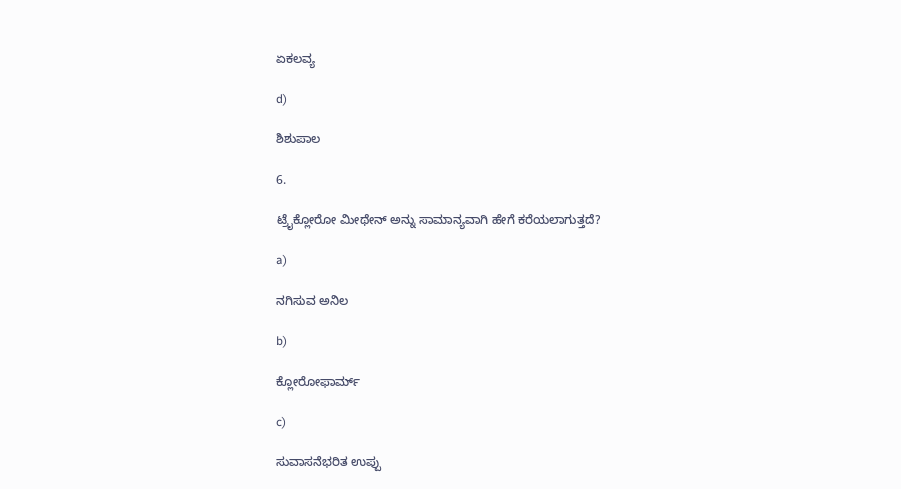ಏಕಲವ್ಯ

d)

ಶಿಶುಪಾಲ

6.

ಟ್ರೈಕ್ಲೋರೋ ಮೀಥೇನ್ ಅನ್ನು ಸಾಮಾನ್ಯವಾಗಿ ಹೇಗೆ ಕರೆಯಲಾಗುತ್ತದೆ?

a)

ನಗಿಸುವ ಅನಿಲ

b)

ಕ್ಲೋರೋಫಾರ್ಮ್

c)

ಸುವಾಸನೆಭರಿತ ಉಪ್ಪು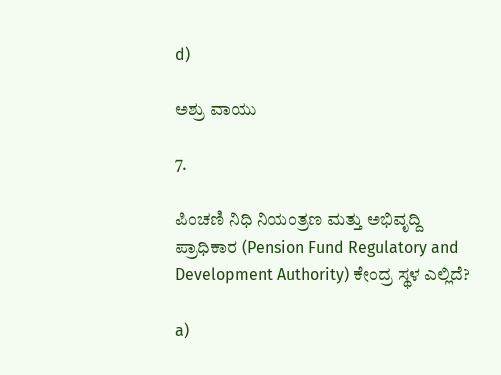d)

ಅಶ್ರು ವಾಯು

7.

ಪಿಂಚಣಿ ನಿಧಿ ನಿಯಂತ್ರಣ ಮತ್ತು ಅಭಿವೃದ್ದಿ ಪ್ರಾಧಿಕಾರ (Pension Fund Regulatory and Development Authority) ಕೇಂದ್ರ ಸ್ಥಳ ಎಲ್ಲಿದೆ?

a)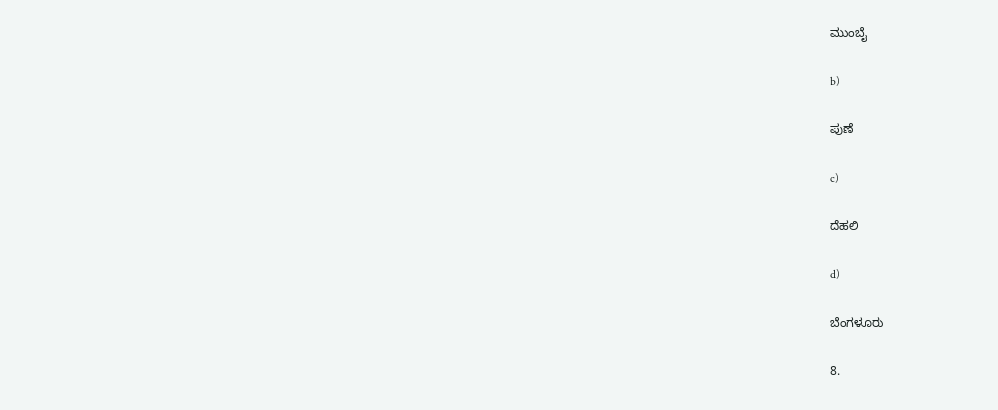ಮುಂಬೈ

b)

ಪುಣೆ

c)

ದೆಹಲಿ

d)

ಬೆಂಗಳೂರು

8.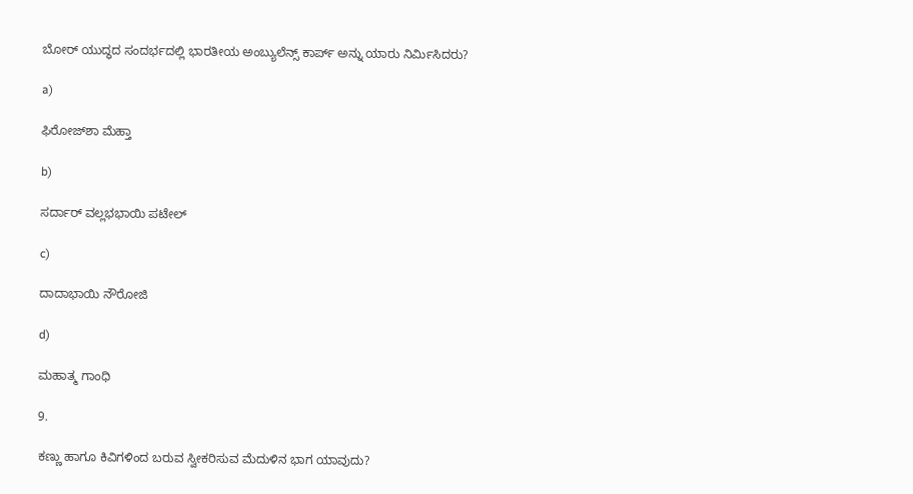ಬೋರ್ ಯುದ್ಧದ ಸಂದರ್ಭದಲ್ಲಿ ಭಾರತೀಯ ಅಂಬ್ಯುಲೆನ್ಸ್ ಕಾರ್ಪ್ ಅನ್ನು ಯಾರು ನಿರ್ಮಿಸಿದರು?

a)

ಫಿರೋಜ್‌ಶಾ ಮೆಹ್ತಾ

b)

ಸರ್ದಾರ್ ವಲ್ಲಭಭಾಯಿ ಪಟೇಲ್

c)

ದಾದಾಭಾಯಿ ನೌರೋಜಿ

d)

ಮಹಾತ್ಮ ಗಾಂಧಿ

9.

ಕಣ್ಣು ಹಾಗೂ ಕಿವಿಗಳಿಂದ ಬರುವ ಸ್ವೀಕರಿಸುವ ಮೆದುಳಿನ ಭಾಗ ಯಾವುದು?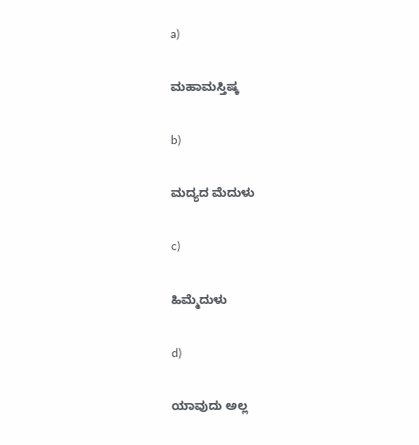a)

ಮಹಾಮಸ್ತಿಷ್ಕ

b)

ಮದ್ಯದ ಮೆದುಳು

c)

ಹಿಮ್ಮೆದುಳು

d)

ಯಾವುದು ಅಲ್ಲ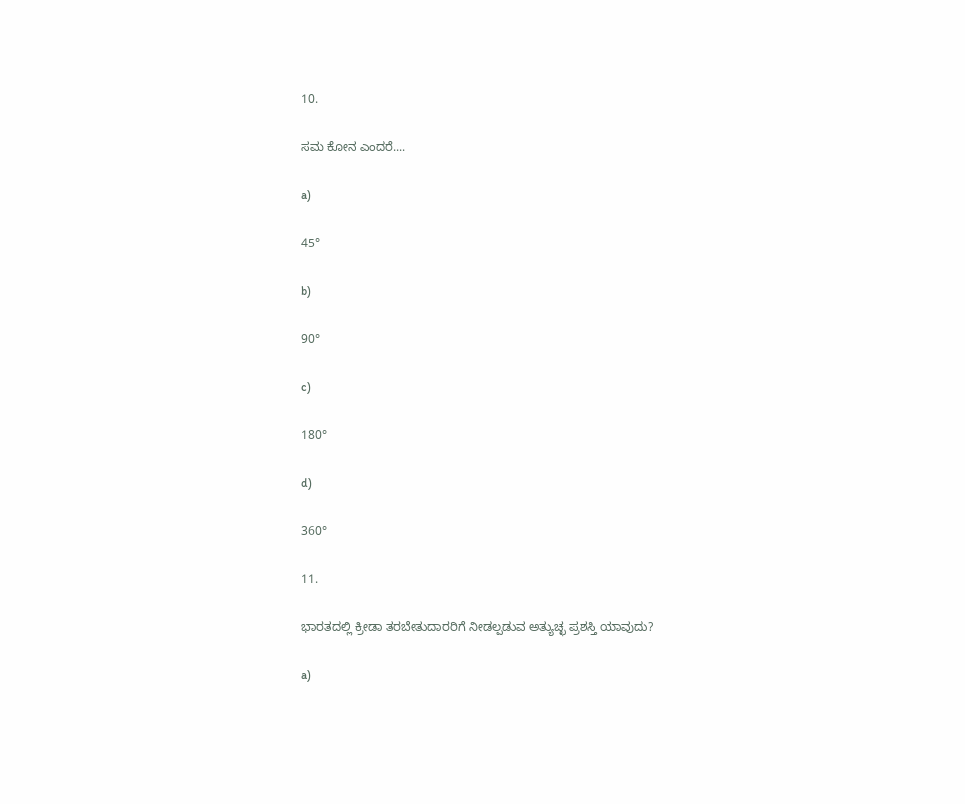10.

ಸಮ ಕೋನ ಎಂದರೆ....

a)

45°

b)

90°

c)

180°

d)

360°

11.

ಭಾರತದಲ್ಲಿ ಕ್ರೀಡಾ ತರಬೇತುದಾರರಿಗೆ ನೀಡಲ್ಪಡುವ ಅತ್ಯುಚ್ಛ ಪ್ರಶಸ್ತಿ ಯಾವುದು?

a)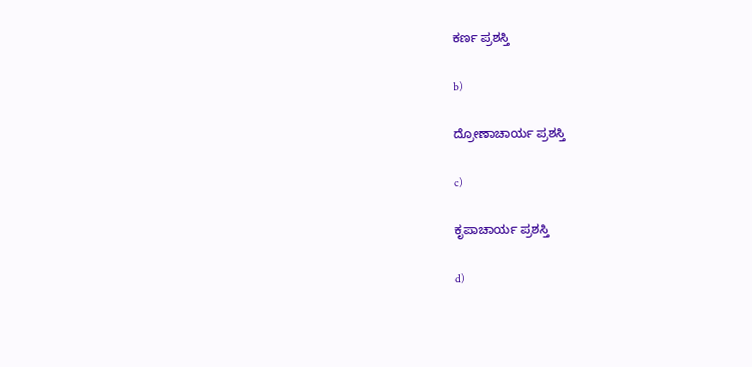ಕರ್ಣ ಪ್ರಶಸ್ತಿ

b)

ದ್ರೋಣಾಚಾರ್ಯ ಪ್ರಶಸ್ತಿ

c)

ಕೃಪಾಚಾರ್ಯ ಪ್ರಶಸ್ತಿ

d)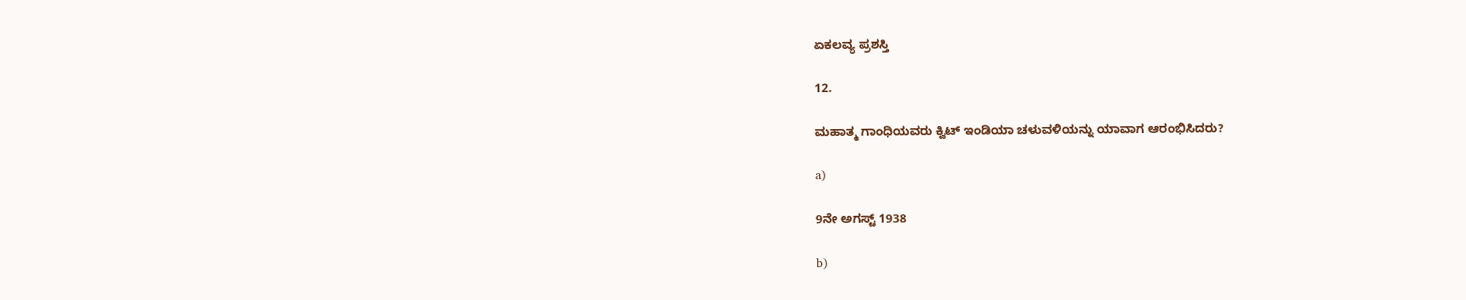ಏಕಲವ್ಯ ಪ್ರಶಸ್ತಿ

12.

ಮಹಾತ್ಮ ಗಾಂಧಿಯವರು ಕ್ವಿಟ್ ಇಂಡಿಯಾ ಚಳುವಳಿಯನ್ನು ಯಾವಾಗ ಆರಂಭಿಸಿದರು?

a)

9ನೇ ಅಗಸ್ಟ್ 1938

b)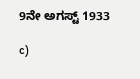9ನೇ ಅಗಸ್ಟ್ 1933

c)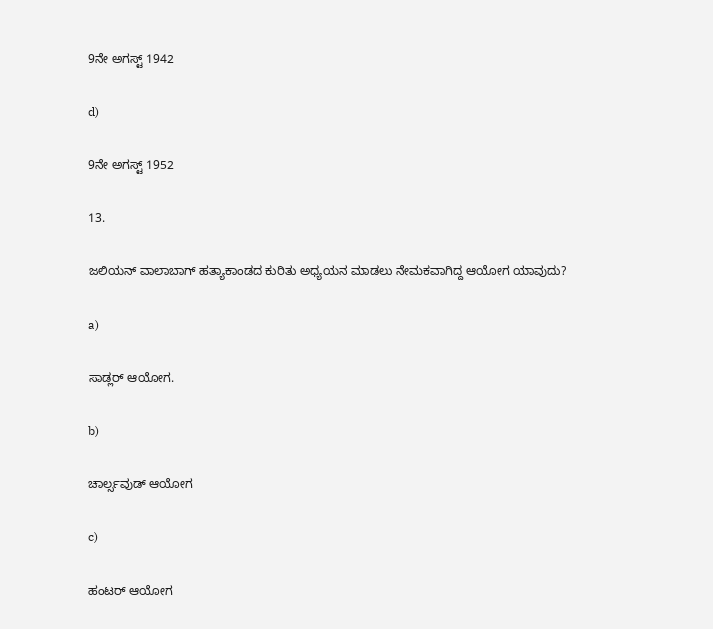9ನೇ ಅಗಸ್ಟ್ 1942

d)

9ನೇ ಅಗಸ್ಟ್ 1952

13.

ಜಲಿಯನ್ ವಾಲಾಬಾಗ್ ಹತ್ಯಾಕಾಂಡದ ಕುರಿತು ಅಧ್ಯಯನ ಮಾಡಲು ನೇಮಕವಾಗಿದ್ದ ಆಯೋಗ ಯಾವುದು?

a)

ಸಾಡ್ಲರ್ ಆಯೋಗ.

b)

ಚಾರ್ಲ್ಸವುಡ್ ಆಯೋಗ

c)

ಹಂಟರ್ ಆಯೋಗ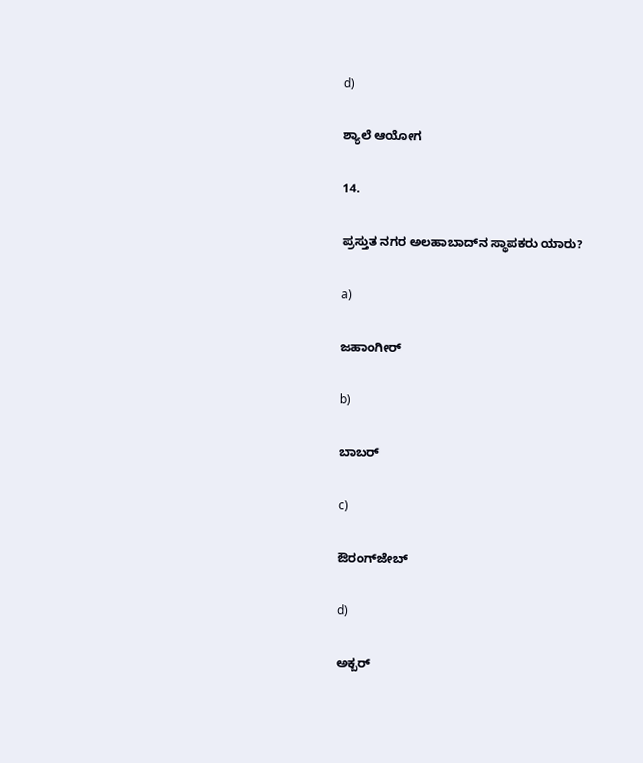d)

ಶ್ಯಾಲೆ ಆಯೋಗ

14.

ಪ್ರಸ್ತುತ ನಗರ ಅಲಹಾಬಾದ್‌ನ ಸ್ಥಾಪಕರು ಯಾರು?

a)

ಜಹಾಂಗೀರ್

b)

ಬಾಬರ್

c)

ಔರಂಗ್‌ಜೇಬ್

d)

ಅಕ್ಬರ್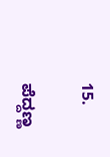15.

ಪೆದ್ದಣ್ಣ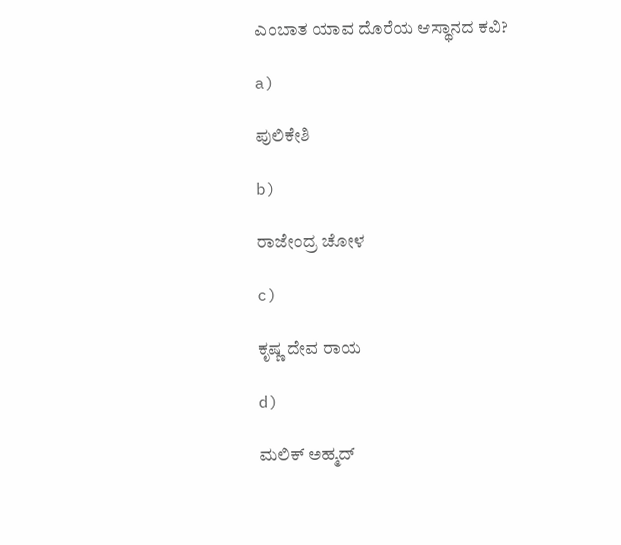ಎಂಬಾತ ಯಾವ ದೊರೆಯ ಆಸ್ಥಾನದ ಕವಿ?

a)

ಪುಲಿಕೇಶಿ

b)

ರಾಜೇಂದ್ರ ಚೋಳ

c)

ಕೃಷ್ಣ ದೇವ ರಾಯ

d)

ಮಲಿಕ್ ಅಹ್ಮದ್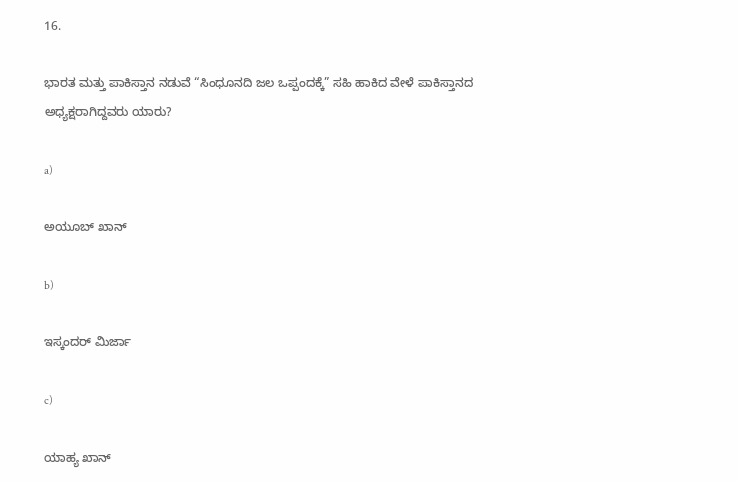16.

ಭಾರತ ಮತ್ತು ಪಾಕಿಸ್ತಾನ ನಡುವೆ “ಸಿಂಧೂನದಿ ಜಲ ಒಪ್ಪಂದಕ್ಕೆ” ಸಹಿ ಹಾಕಿದ ವೇಳೆ ಪಾಕಿಸ್ತಾನದ ಅಧ್ಯಕ್ಷರಾಗಿದ್ದವರು ಯಾರು?

a)

ಅಯೂಬ್ ಖಾನ್

b)

ಇಸ್ಕಂದರ್ ಮಿರ್ಜಾ

c)

ಯಾಹ್ಯ ಖಾನ್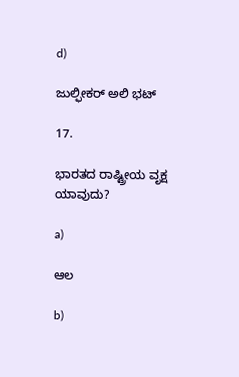d)

ಜುಲ್ಫೀಕರ್ ಅಲಿ ಭಟ್

17.

ಭಾರತದ ರಾಷ್ಟ್ರೀಯ ವೃಕ್ಷ ಯಾವುದು?

a)

ಆಲ

b)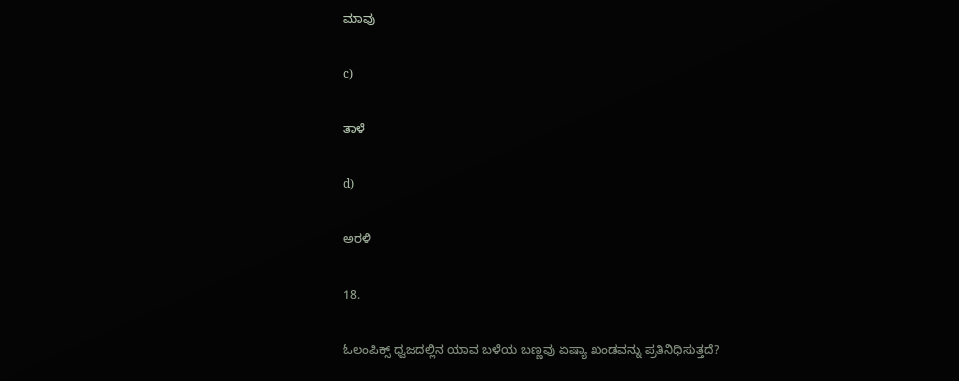ಮಾವು

c)

ತಾಳೆ

d)

ಅರಳಿ

18.

ಓಲಂಪಿಕ್ಸ್ ಧ್ವಜದಲ್ಲಿನ ಯಾವ ಬಳೆಯ ಬಣ್ಣವು ಏಷ್ಯಾ ಖಂಡವನ್ನು ಪ್ರತಿನಿಧಿಸುತ್ತದೆ?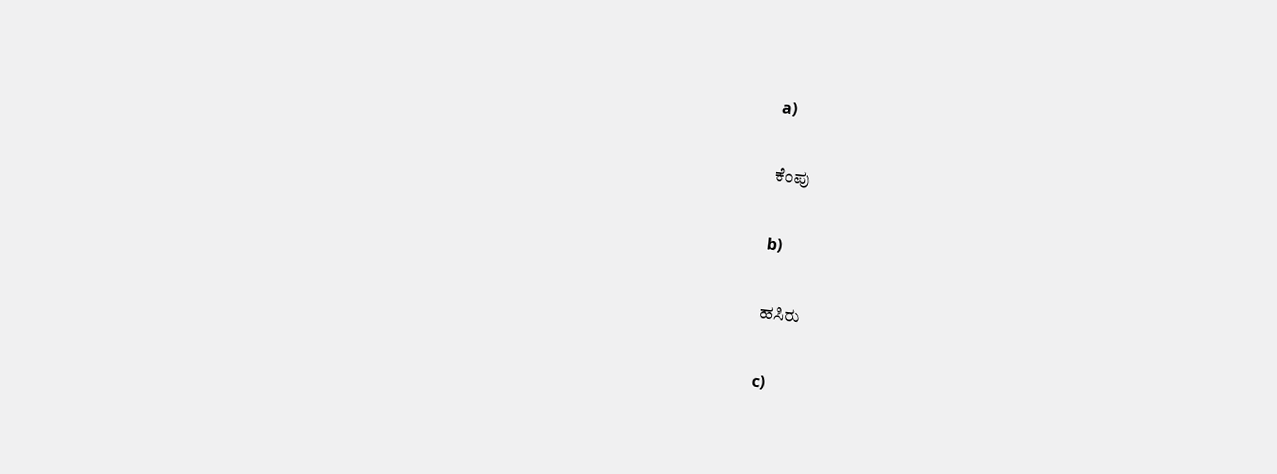a)

ಕೆಂಪು

b)

ಹಸಿರು

c)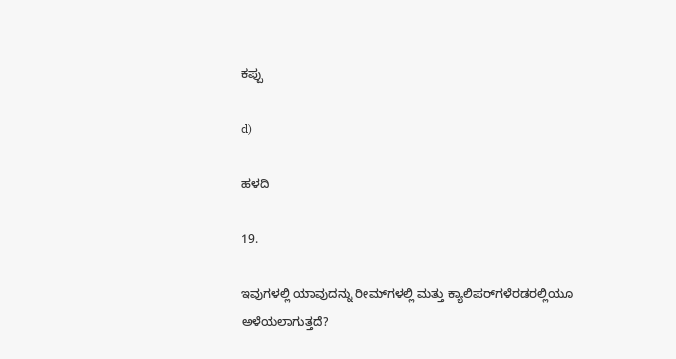ಕಪ್ಪು

d)

ಹಳದಿ

19.

ಇವುಗಳಲ್ಲಿ ಯಾವುದನ್ನು ರೀಮ್‌ಗಳಲ್ಲಿ ಮತ್ತು ಕ್ಯಾಲಿಪರ್‌ಗಳೆರಡರಲ್ಲಿಯೂ ಅಳೆಯಲಾಗುತ್ತದೆ?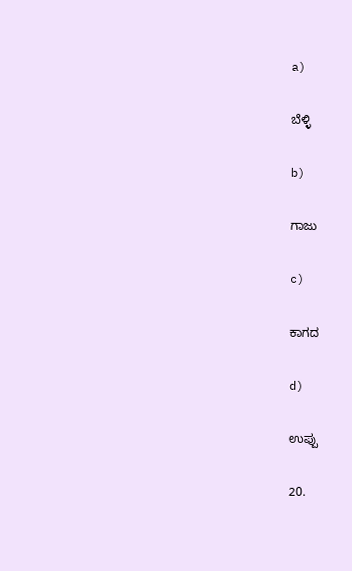a)

ಬೆಳ್ಳಿ

b)

ಗಾಜು

c)

ಕಾಗದ

d)

ಉಪ್ಪು

20.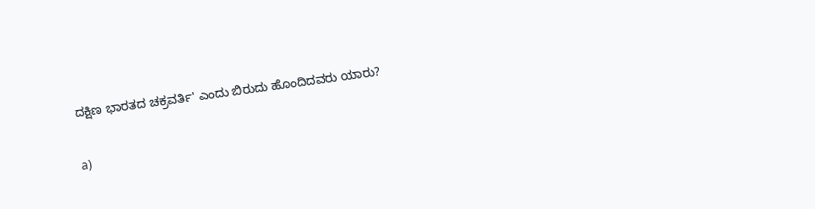ದಕ್ಷಿಣ ಭಾರತದ ಚಕ್ರವರ್ತಿ' ಎಂದು ಬಿರುದು ಹೊಂದಿದವರು ಯಾರು?

a)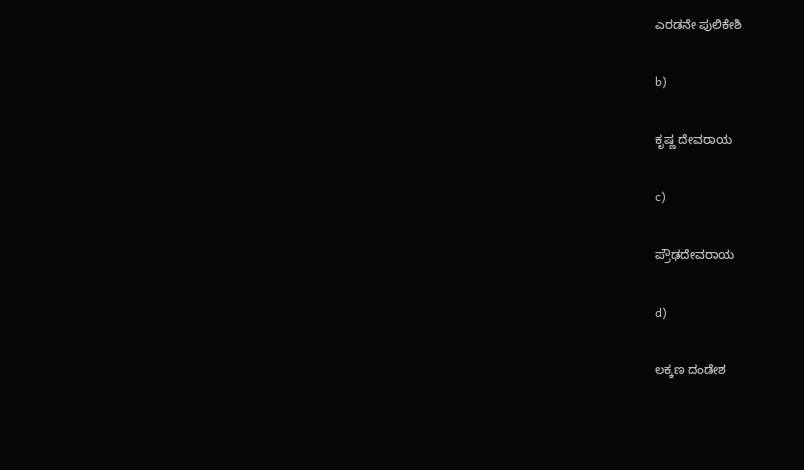ಎರಡನೇ ಪುಲಿಕೇಶಿ

b)

ಕೃಷ್ಣ ದೇವರಾಯ

c)

ಪ್ರೌಢದೇವರಾಯ

d)

ಲಕ್ಕಣ ದಂಡೇಶ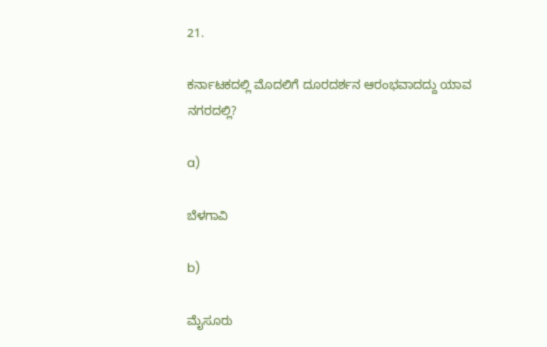21.

ಕರ್ನಾಟಕದಲ್ಲಿ ಮೊದಲಿಗೆ ದೂರದರ್ಶನ ಆರಂಭವಾದದ್ದು ಯಾವ ನಗರದಲ್ಲಿ?

a)

ಬೆಳಗಾವಿ

b)

ಮೈಸೂರು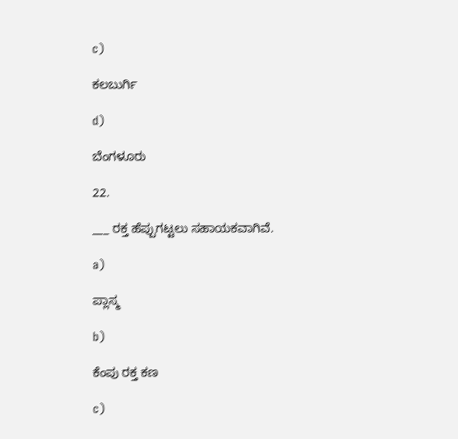c)

ಕಲಬುರ್ಗಿ

d)

ಬೆಂಗಳೂರು

22.

___ ರಕ್ತ ಹೆಪ್ಪುಗಟ್ಟಲು ಸಹಾಯಕವಾಗಿವೆ.

a)

ಪ್ಲಾಸ್ಮ

b)

ಕೆಂಪು ರಕ್ತ ಕಣ

c)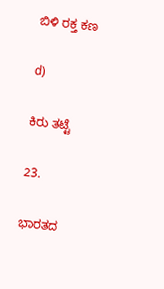ಬಿಳಿ ರಕ್ತ ಕಣ

d)

ಕಿರು ತಟ್ಟೆ

23.

ಭಾರತದ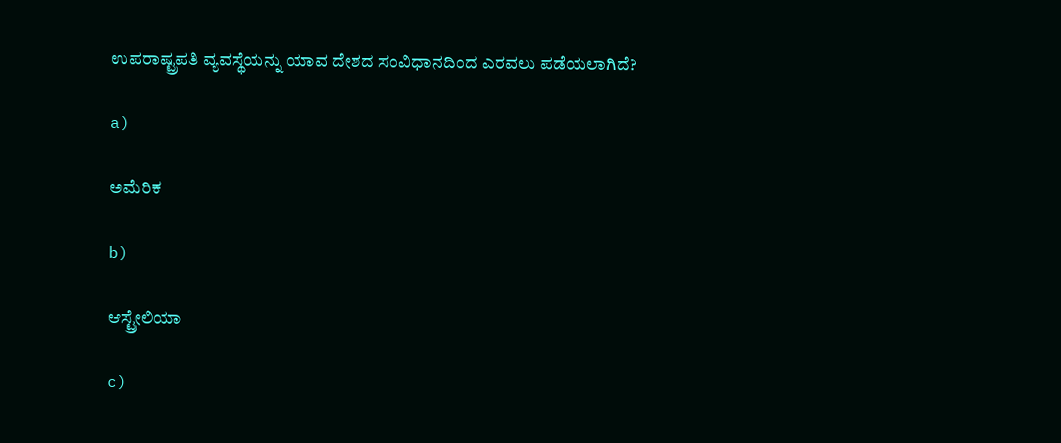ಉಪರಾಷ್ಟ್ರಪತಿ ವ್ಯವಸ್ಥೆಯನ್ನು ಯಾವ ದೇಶದ ಸಂವಿಧಾನದಿಂದ ಎರವಲು ಪಡೆಯಲಾಗಿದೆ?

a)

ಅಮೆರಿಕ

b)

ಆಸ್ಟ್ರೇಲಿಯಾ

c)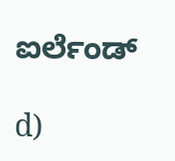ಐರ್ಲೆಂಡ್

d)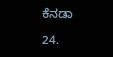ಕೆನಡಾ

24.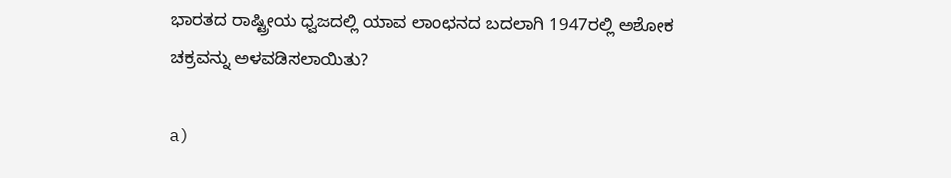ಭಾರತದ ರಾಷ್ಟ್ರೀಯ ಧ್ವಜದಲ್ಲಿ ಯಾವ ಲಾಂಛನದ ಬದಲಾಗಿ 1947ರಲ್ಲಿ ಅಶೋಕ ಚಕ್ರವನ್ನು ಅಳವಡಿಸಲಾಯಿತು?

a)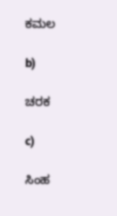ಕಮಲ

b)

ಚರಕ

c)

ಸಿಂಹ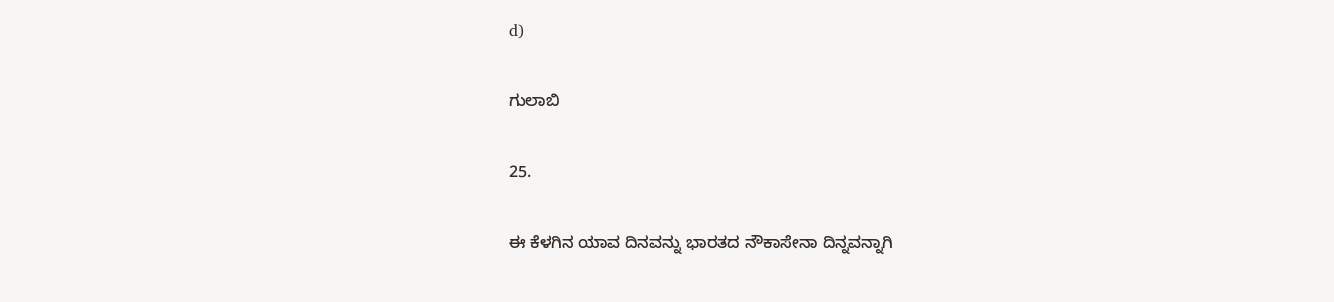d)

ಗುಲಾಬಿ

25.

ಈ ಕೆಳಗಿನ ಯಾವ ದಿನವನ್ನು ಭಾರತದ ನೌಕಾಸೇನಾ ದಿನ್ನವನ್ನಾಗಿ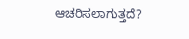ಆಚರಿಸಲಾಗುತ್ತದೆ?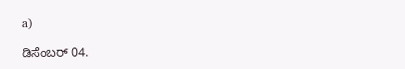a)

ಡಿಸೆಂಬರ್ 04.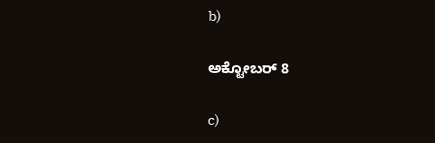b)

ಅಕ್ಟೋಬರ್ 8

c)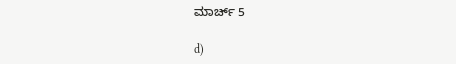ಮಾರ್ಚ್ 5

d)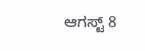ಆಗಸ್ಟ್ 8